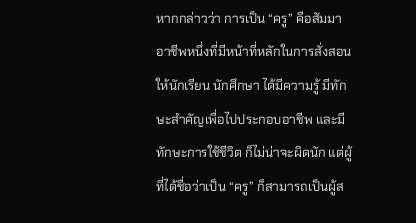หากกล่าวว่า การเป็น “ครู” คือสัมมาอาชีพหนึ่งที่มีหน้าที่หลักในการสั่งสอนให้นักเรียน นักศึกษา ได้มีความรู้ มีทักษะสำคัญเพื่อไปประกอบอาชีพ และมีทักษะการใช้ชีวิต ก็ไม่น่าจะผิดนัก แต่ผู้ที่ได้ชื่อว่าเป็น “ครู” ก็สามารถเป็นผู้ส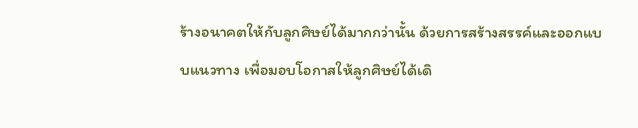ร้างอนาคตให้กับลูกศิษย์ได้มากกว่านั้น ด้วยการสร้างสรรค์และออกแบบแนวทาง เพื่อมอบโอกาสให้ลูกศิษย์ได้เดิ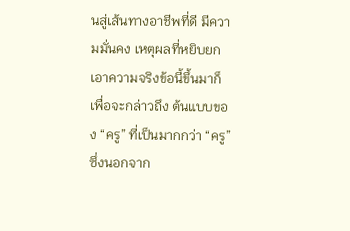นสู่เส้นทางอาชีพที่ดี มีความมั่นคง เหตุผลที่หยิบยกเอาความจริงข้อนี้ขึ้นมาก็เพื่อจะกล่าวถึง ต้นแบบของ “ครู” ที่เป็นมากกว่า “ครู” ซึ่งนอกจาก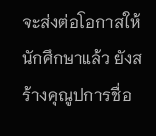จะส่งต่อโอกาสให้นักศึกษาแล้ว ยังสร้างคุณูปการชื่อ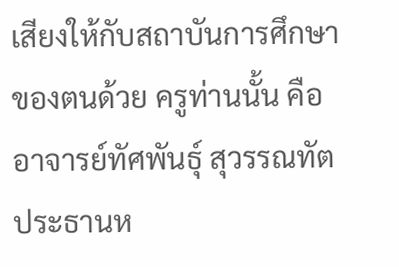เสียงให้กับสถาบันการศึกษาของตนด้วย ครูท่านนั้น คือ อาจารย์ทัศพันธุ์ สุวรรณทัต ประธานห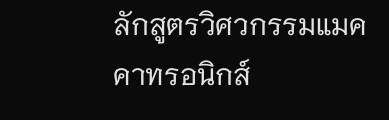ลักสูตรวิศวกรรมแมคคาทรอนิกส์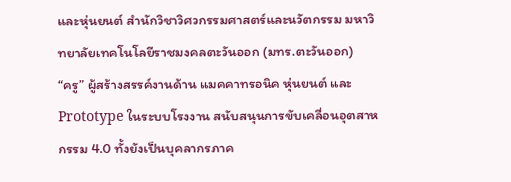และหุ่นยนต์ สำนักวิชาวิศวกรรมศาสตร์และนวัตกรรม มหาวิทยาลัยเทคโนโลยีราชมงคลตะวันออก (มทร.ตะวันออก)
“ครู” ผู้สร้างสรรค์งานด้าน แมคคาทรอนิค หุ่นยนต์ และ Prototype ในระบบโรงงาน สนับสนุนการขับเคลื่อนอุตสาหกรรม 4.0 ทั้งยังเป็นบุคลากรภาค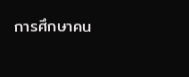การศึกษาคน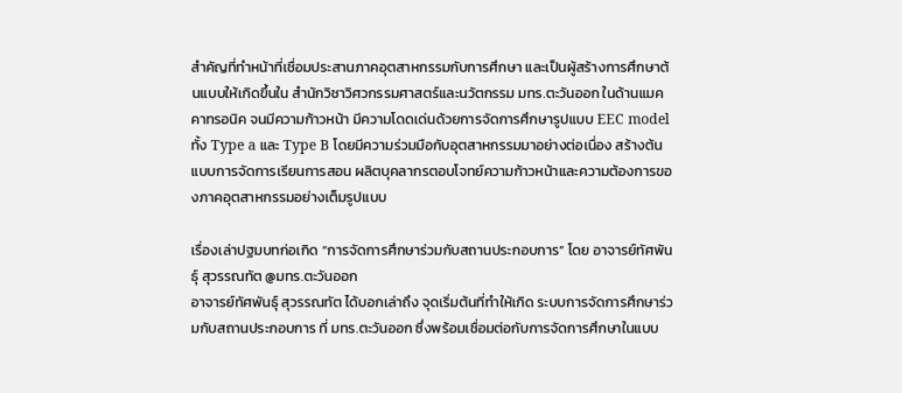สำคัญที่ทำหน้าที่เชื่อมประสานภาคอุตสาหกรรมกับการศึกษา และเป็นผู้สร้างการศึกษาต้นแบบให้เกิดขึ้นใน สำนักวิชาวิศวกรรมศาสตร์และนวัตกรรม มทร.ตะวันออก ในด้านแมคคาทรอนิค จนมีความก้าวหน้า มีความโดดเด่นด้วยการจัดการศึกษารูปแบบ EEC model ทั้ง Type a และ Type B โดยมีความร่วมมือกับอุตสาหกรรมมาอย่างต่อเนื่อง สร้างต้นแบบการจัดการเรียนการสอน ผลิตบุคลากรตอบโจทย์ความก้าวหน้าและความต้องการของภาคอุตสาหกรรมอย่างเต็มรูปแบบ

เรื่องเล่าปฐมบทก่อเกิด “การจัดการศึกษาร่วมกับสถานประกอบการ” โดย อาจารย์ทัศพันธุ์ สุวรรณทัต @มทร.ตะวันออก
อาจารย์ทัศพันธุ์ สุวรรณทัต ได้บอกเล่าถึง จุดเริ่มต้นที่ทำให้เกิด ระบบการจัดการศึกษาร่วมกับสถานประกอบการ ที่ มทร.ตะวันออก ซึ่งพร้อมเชื่อมต่อกับการจัดการศึกษาในแบบ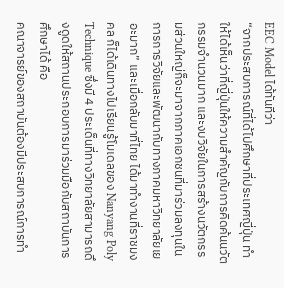EEC Model ได้ทันทีว่า
“จากประสบการณ์ที่ได้ไปศึกษาที่ประเทศญี่ปุ่น ทำให้ได้เห็นว่าที่ญี่ปุ่นให้ความสำคัญกับการคิดค้นนวัตกรรมจำนวนมาก และงบวิจัยในการสร้างนวัตกรรมส่วนใหญ่ก็จะมาจากภาคเอกชนที่มาร่วมลงทุนในการการวิจัยและพัฒนากับทางภาคมหาวิทยาลัยเยอะมาก” และเมื่อกลับมาที่ไทย ได้มาทำงานที่ราชมงคล ก็ได้เดินทางไปเรียนรู้โมเดลของ Nanyang Poly Technique ซึ่งมี 4 ประเด็นที่ทางวิทยาลัยสามารถดึงดูดให้สถานประกอบการมาร่วมมือกับสถาบันการศึกษาได้ คือ
คณาจารย์ของสถาบันต้องมีประสบการณ์การทำ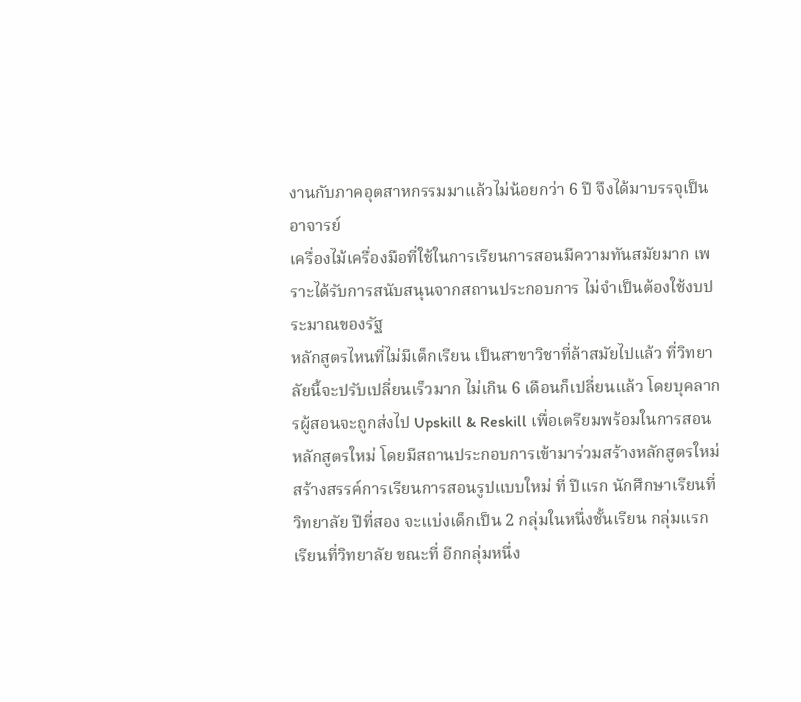งานกับภาคอุตสาหกรรมมาแล้วไม่น้อยกว่า 6 ปี จึงได้มาบรรจุเป็นอาจารย์
เครื่องไม้เครื่องมือที่ใช้ในการเรียนการสอนมีความทันสมัยมาก เพราะได้รับการสนับสนุนจากสถานประกอบการ ไม่จำเป็นต้องใช้งบประมาณของรัฐ
หลักสูตรไหนที่ไม่มีเด็กเรียน เป็นสาขาวิชาที่ล้าสมัยไปแล้ว ที่วิทยาลัยนี้จะปรับเปลี่ยนเร็วมาก ไม่เกิน 6 เดือนก็เปลี่ยนแล้ว โดยบุคลากรผู้สอนจะถูกส่งไป Upskill & Reskill เพื่อเตรียมพร้อมในการสอนหลักสูตรใหม่ โดยมีสถานประกอบการเข้ามาร่วมสร้างหลักสูตรใหม่
สร้างสรรค์การเรียนการสอนรูปแบบใหม่ ที่ ปีแรก นักศึกษาเรียนที่วิทยาลัย ปีที่สอง จะแบ่งเด็กเป็น 2 กลุ่มในหนึ่งชั้นเรียน กลุ่มแรก เรียนที่วิทยาลัย ขณะที่ อีกกลุ่มหนึ่ง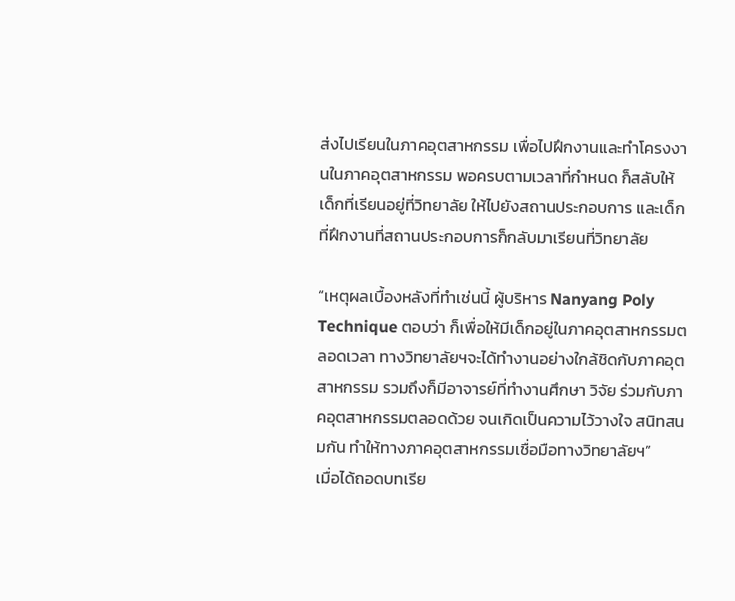ส่งไปเรียนในภาคอุตสาหกรรม เพื่อไปฝึกงานและทำโครงงานในภาคอุตสาหกรรม พอครบตามเวลาที่กำหนด ก็สลับให้เด็กที่เรียนอยู่ที่วิทยาลัย ให้ไปยังสถานประกอบการ และเด็กที่ฝึกงานที่สถานประกอบการก็กลับมาเรียนที่วิทยาลัย

“เหตุผลเบื้องหลังที่ทำเช่นนี้ ผู้บริหาร Nanyang Poly Technique ตอบว่า ก็เพื่อให้มีเด็กอยู่ในภาคอุตสาหกรรมตลอดเวลา ทางวิทยาลัยฯจะได้ทำงานอย่างใกล้ชิดกับภาคอุตสาหกรรม รวมถึงก็มีอาจารย์ที่ทำงานศึกษา วิจัย ร่วมกับภาคอุตสาหกรรมตลอดด้วย จนเกิดเป็นความไว้วางใจ สนิทสนมกัน ทำให้ทางภาคอุตสาหกรรมเชื่อมือทางวิทยาลัยฯ”
เมื่อได้ถอดบทเรีย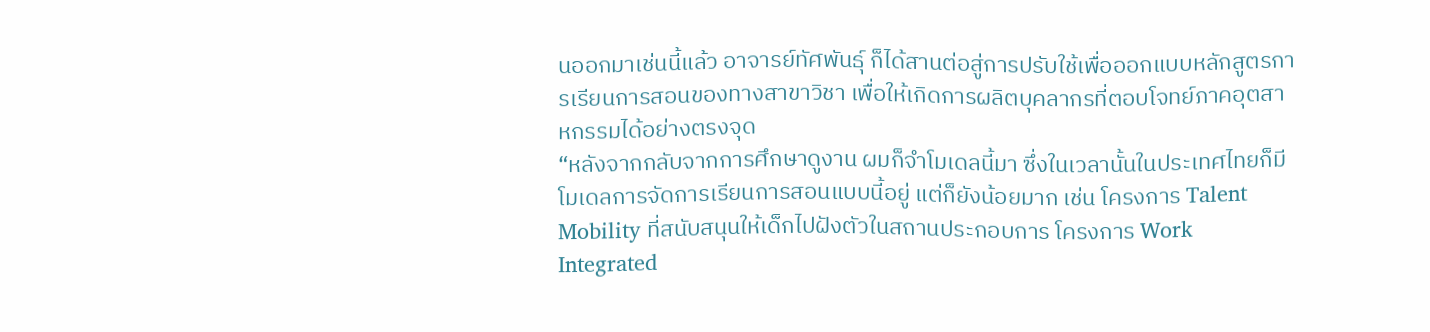นออกมาเช่นนี้แล้ว อาจารย์ทัศพันธุ์ ก็ได้สานต่อสู่การปรับใช้เพื่อออกแบบหลักสูตรการเรียนการสอนของทางสาขาวิชา เพื่อให้เกิดการผลิตบุคลากรที่ตอบโจทย์ภาคอุตสาหกรรมได้อย่างตรงจุด
“หลังจากกลับจากการศึกษาดูงาน ผมก็จำโมเดลนี้มา ซึ่งในเวลานั้นในประเทศไทยก็มีโมเดลการจัดการเรียนการสอนแบบนี้อยู่ แต่ก็ยังน้อยมาก เช่น โครงการ Talent Mobility ที่สนับสนุนให้เด็กไปฝังตัวในสถานประกอบการ โครงการ Work Integrated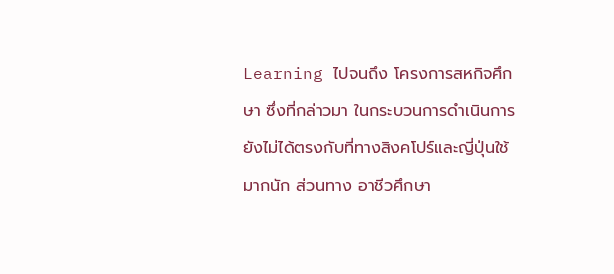Learning ไปจนถึง โครงการสหกิจศึกษา ซึ่งที่กล่าวมา ในกระบวนการดำเนินการยังไม่ได้ตรงกับที่ทางสิงคโปร์และญี่ปุ่นใช้มากนัก ส่วนทาง อาชีวศึกษา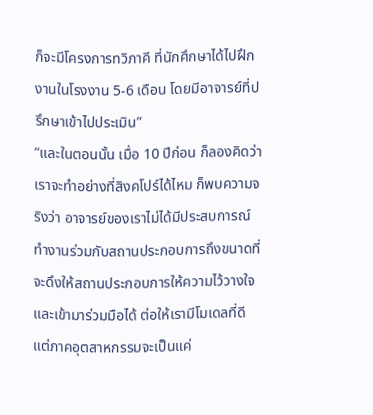ก็จะมีโครงการทวิภาคี ที่นักศึกษาได้ไปฝึกงานในโรงงาน 5-6 เดือน โดยมีอาจารย์ที่ปรึกษาเข้าไปประเมิน”
“และในตอนนั้น เมื่อ 10 ปีก่อน ก็ลองคิดว่า เราจะทำอย่างที่สิงคโปร์ได้ไหม ก็พบความจริงว่า อาจารย์ของเราไม่ได้มีประสบการณ์ทำงานร่วมกับสถานประกอบการถึงขนาดที่จะดึงให้สถานประกอบการให้ความไว้วางใจและเข้ามาร่วมมือได้ ต่อให้เรามีโมเดลที่ดี แต่ภาคอุตสาหกรรมจะเป็นแค่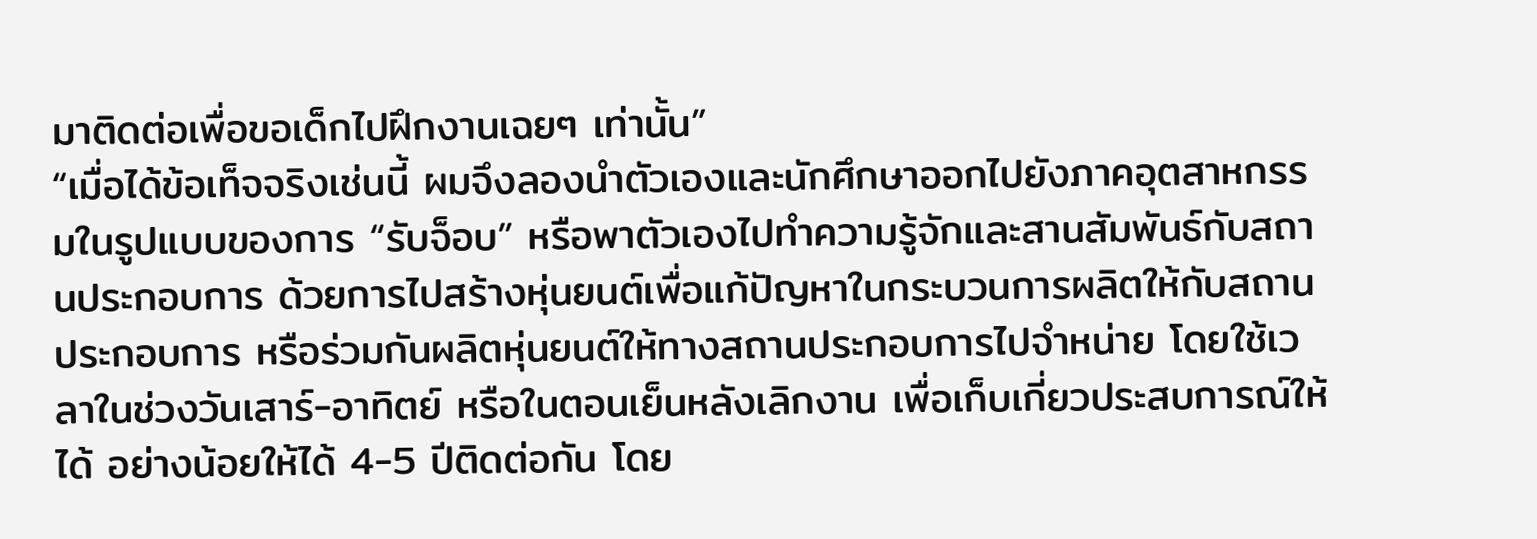มาติดต่อเพื่อขอเด็กไปฝึกงานเฉยๆ เท่านั้น”
“เมื่อได้ข้อเท็จจริงเช่นนี้ ผมจึงลองนำตัวเองและนักศึกษาออกไปยังภาคอุตสาหกรรมในรูปแบบของการ “รับจ็อบ” หรือพาตัวเองไปทำความรู้จักและสานสัมพันธ์กับสถานประกอบการ ด้วยการไปสร้างหุ่นยนต์เพื่อแก้ปัญหาในกระบวนการผลิตให้กับสถานประกอบการ หรือร่วมกันผลิตหุ่นยนต์ให้ทางสถานประกอบการไปจำหน่าย โดยใช้เวลาในช่วงวันเสาร์-อาทิตย์ หรือในตอนเย็นหลังเลิกงาน เพื่อเก็บเกี่ยวประสบการณ์ให้ได้ อย่างน้อยให้ได้ 4-5 ปีติดต่อกัน โดย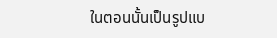ในตอนนั้นเป็นรูปแบ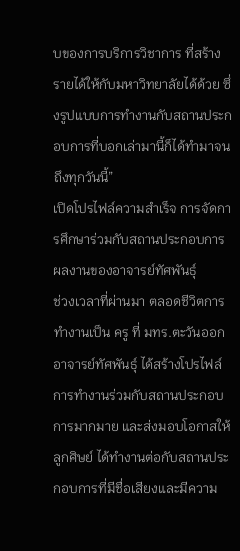บของการบริการวิชาการ ที่สร้างรายได้ให้กับมหาวิทยาลัยได้ด้วย ซึ่งรูปแบบการทำงานกับสถานประกอบการที่บอกเล่ามานี้ก็ได้ทำมาจนถึงทุกวันนี้”
เปิดโปรไฟล์ความสำเร็จ การจัดการศึกษาร่วมกับสถานประกอบการ ผลงานของอาจารย์ทัศพันธุ์
ช่วงเวลาที่ผ่านมา ตลอดชีวิตการทำงานเป็น ครู ที่ มทร.ตะวันออก อาจารย์ทัศพันธุ์ ได้สร้างโปรไฟล์การทำงานร่วมกับสถานประกอบการมากมาย และส่งมอบโอกาสให้ลูกศิษย์ ได้ทำงานต่อกับสถานประกอบการที่มีชื่อเสียงและมีความ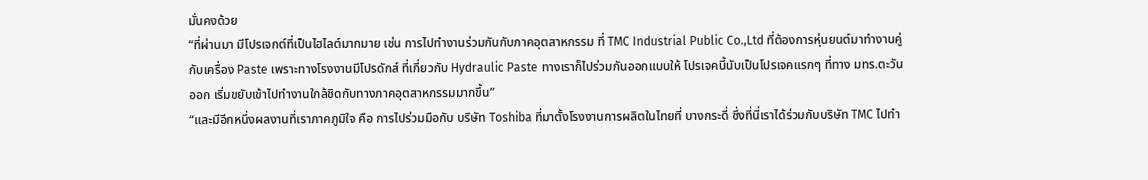มั่นคงด้วย
“ที่ผ่านมา มีโปรเจกต์ที่เป็นไฮไลต์มากมาย เช่น การไปทำงานร่วมกันกับภาคอุตสาหกรรม ที่ TMC Industrial Public Co.,Ltd ที่ต้องการหุ่นยนต์มาทำงานคู่กับเครื่อง Paste เพราะทางโรงงานมีโปรดักส์ ที่เกี่ยวกับ Hydraulic Paste ทางเราก็ไปร่วมกันออกแบบให้ โปรเจคนี้นับเป็นโปรเจคแรกๆ ที่ทาง มทร.ตะวันออก เริ่มขยับเข้าไปทำงานใกล้ชิดกับทางภาคอุตสาหกรรมมากขึ้น”
“และมีอีกหนึ่งผลงานที่เราภาคภูมิใจ คือ การไปร่วมมือกับ บริษัท Toshiba ที่มาตั้งโรงงานการผลิตในไทยที่ บางกระดี่ ซึ่งที่นี่เราได้ร่วมกับบริษัท TMC ไปทำ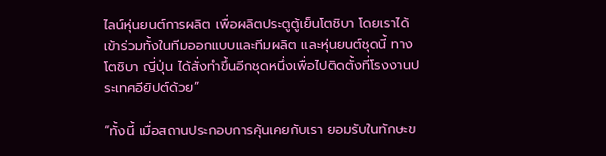ไลน์หุ่นยนต์การผลิต เพื่อผลิตประตูตู้เย็นโตชิบา โดยเราได้เข้าร่วมทั้งในทีมออกแบบและทีมผลิต และหุ่นยนต์ชุดนี้ ทางโตชิบา ญี่ปุ่น ได้สั่งทำขึ้นอีกชุดหนึ่งเพื่อไปติดตั้งที่โรงงานประเทศอียิปต์ด้วย”

“ทั้งนี้ เมื่อสถานประกอบการคุ้นเคยกับเรา ยอมรับในทักษะข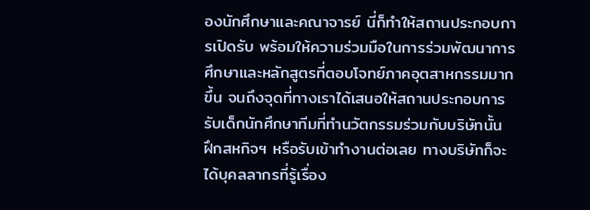องนักศึกษาและคณาจารย์ นี่ก็ทำให้สถานประกอบการเปิดรับ พร้อมให้ความร่วมมือในการร่วมพัฒนาการศึกษาและหลักสูตรที่ตอบโจทย์ภาคอุตสาหกรรมมากขึ้น จนถึงจุดที่ทางเราได้เสนอให้สถานประกอบการรับเด็กนักศึกษาทีมที่ทำนวัตกรรมร่วมกับบริษัทนั้น ฝึกสหกิจฯ หรือรับเข้าทำงานต่อเลย ทางบริษัทก็จะได้บุคลลากรที่รู้เรื่อง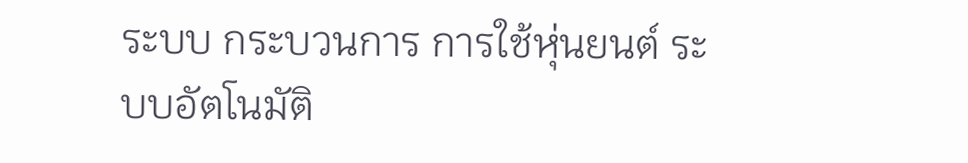ระบบ กระบวนการ การใช้หุ่นยนต์ ระบบอัตโนมัติ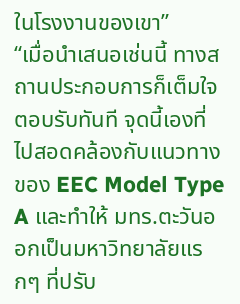ในโรงงานของเขา”
“เมื่อนำเสนอเช่นนี้ ทางสถานประกอบการก็เต็มใจตอบรับทันที จุดนี้เองที่ไปสอดคล้องกับแนวทางของ EEC Model Type A และทำให้ มทร.ตะวันออกเป็นมหาวิทยาลัยแรกๆ ที่ปรับ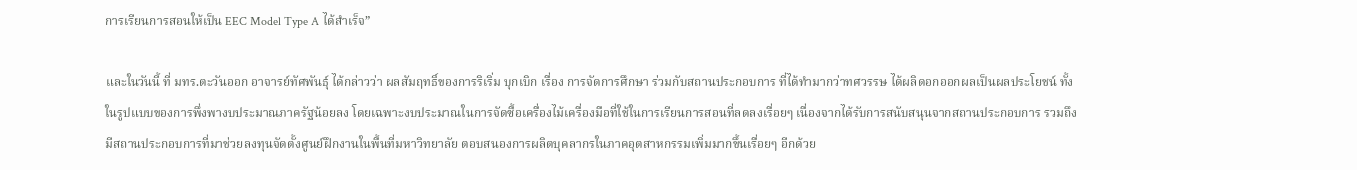การเรียนการสอนให้เป็น EEC Model Type A ได้สำเร็จ”

และในวันนี้ ที่ มทร.ตะวันออก อาจารย์ทัศพันธุ์ ได้กล่าวว่า ผลสัมฤทธิ์ของการริเริ่ม บุกเบิก เรื่อง การจัดการศึกษา ร่วมกับสถานประกอบการ ที่ได้ทำมากว่าทศวรรษ ได้ผลิดอกออกผลเป็นผลประโยชน์ ทั้งในรูปแบบของการพึ่งพางบประมาณภาครัฐน้อยลง โดยเฉพาะงบประมาณในการจัดซื้อเครื่องไม้เครื่องมือที่ใช้ในการเรียนการสอนที่ลดลงเรื่อยๆ เนื่องจากได้รับการสนับสนุนจากสถานประกอบการ รวมถึง มีสถานประกอบการที่มาช่วยลงทุนจัดตั้งศูนย์ฝึกงานในพื้นที่มหาวิทยาลัย ตอบสนองการผลิตบุคลากรในภาคอุตสาหกรรมเพิ่มมากขึ้นเรื่อยๆ อีกด้วย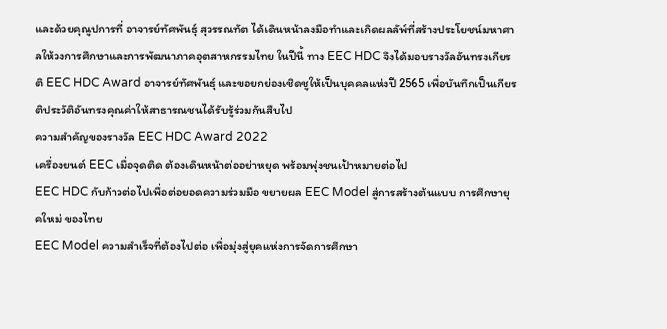และด้วยคุณูปการที่ อาจารย์ทัศพันธุ์ สุวรรณทัต ได้เดินหน้าลงมือทำและเกิดผลลัพ์ที่สร้างประโยชน์มหาศาลให้วงการศึกษาและการพัฒนาภาคอุตสาหกรรมไทย ในปีนี้ ทาง EEC HDC จึงได้มอบรางวัลอันทรงเกียรติ EEC HDC Award อาจารย์ทัศพันธุ์ และขอยกย่องเชิดชูให้เป็นบุคคลแห่งปี 2565 เพื่อบันทึกเป็นเกียรติประวัติอันทรงคุณค่าให้สาธารณชนได้รับรู้ร่วมกันสืบไป
ความสำคัญของรางวัล EEC HDC Award 2022
เครื่องยนต์ EEC เมื่อจุดติด ต้องเดินหน้าต่ออย่าหยุด พร้อมพุ่งชนเป้าหมายต่อไป
EEC HDC กับก้าวต่อไปเพื่อต่อยอดความร่วมมือ ขยายผล EEC Model สู่การสร้างต้นแบบ การศึกษายุคใหม่ ของไทย
EEC Model ความสำเร็จที่ต้องไปต่อ เพื่อมุ่งสู่ยุคแห่งการจัดการศึกษา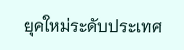ยุคใหม่ระดับประเทศ